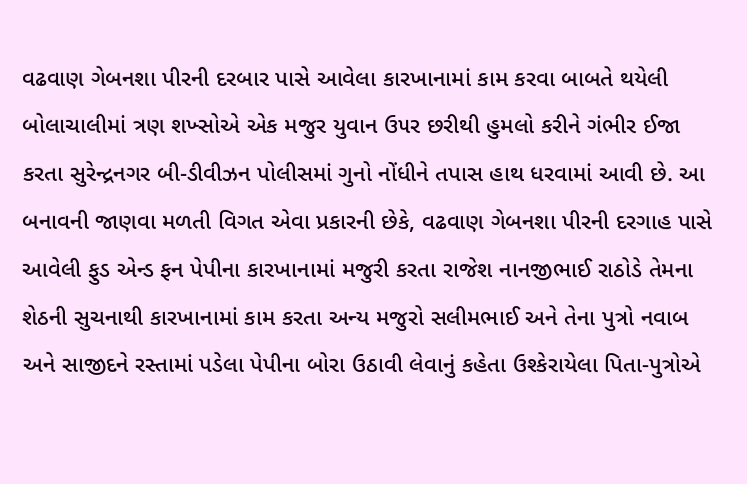વઢવાણ ગેબનશા પીરની દરબાર પાસે આવેલા કારખાનામાં કામ કરવા બાબતે થયેલી બોલાચાલીમાં ત્રણ શખ્સોએ એક મજુર યુવાન ઉ૫ર છરીથી હુમલો કરીને ગંભીર ઈજા કરતા સુરેન્દ્રનગર બી-ડીવીઝન પોલીસમાં ગુનો નોંધીને તપાસ હાથ ધરવામાં આવી છે. આ બનાવની જાણવા મળતી વિગત એવા પ્રકારની છેકે, વઢવાણ ગેબનશા પીરની દરગાહ પાસે આવેલી ફુડ એન્ડ ફન પેપીના કારખાનામાં મજુરી કરતા રાજેશ નાનજીભાઈ રાઠોડે તેમના શેઠની સુચનાથી કારખાનામાં કામ કરતા અન્ય મજુરો સલીમભાઈ અને તેના પુત્રો નવાબ અને સાજીદને રસ્તામાં પડેલા પેપીના બોરા ઉઠાવી લેવાનું કહેતા ઉશ્કેરાયેલા પિતા-પુત્રોએ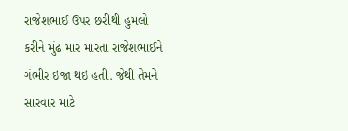રાજેશભાઈ ઉપર છરીથી હુમલો કરીને મુંઢ માર મારતા રાજેશભાઈને ગંભીર ઇજા થઇ હતી. જેથી તેમને સારવાર માટે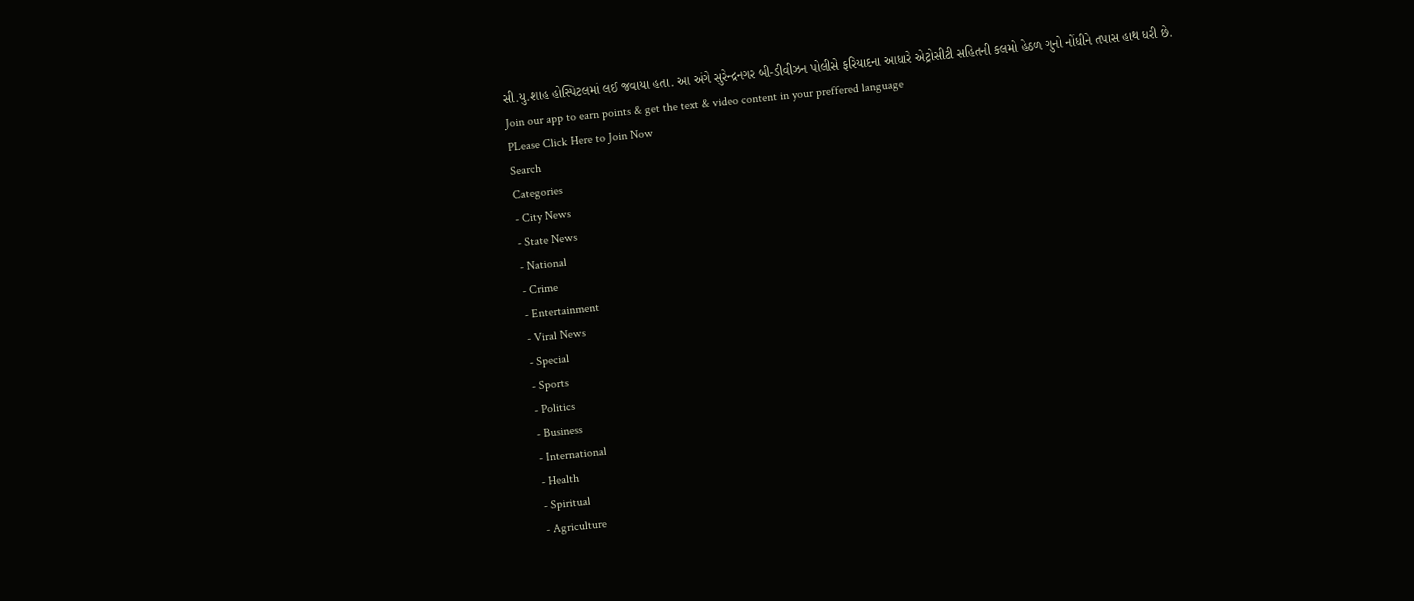સી.યુ.શાહ હોસ્પિટલમાં લઈ જવાયા હતા. આ અંગે સુરેન્દ્રનગર બી-ડીવીઝન પોલીસે ફરિયાદના આધારે એટ્રોસીટી સહિતની કલમો હેઠળ ગુનો નોંધીને તપાસ હાથ ધરી છે.
Join our app to earn points & get the text & video content in your preffered language
PLease Click Here to Join Now
Search
Categories
- City News
- State News
- National
- Crime
- Entertainment
- Viral News
- Special
- Sports
- Politics
- Business
- International
- Health
- Spiritual
- Agriculture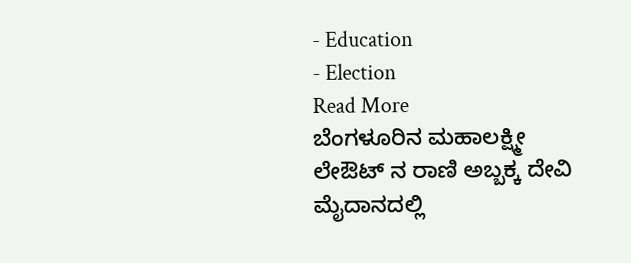- Education
- Election
Read More
ಬೆಂಗಳೂರಿನ ಮಹಾಲಕ್ಷ್ಮೀ ಲೇಔಟ್ ನ ರಾಣಿ ಅಬ್ಬಕ್ಕ ದೇವಿ ಮೈದಾನದಲ್ಲಿ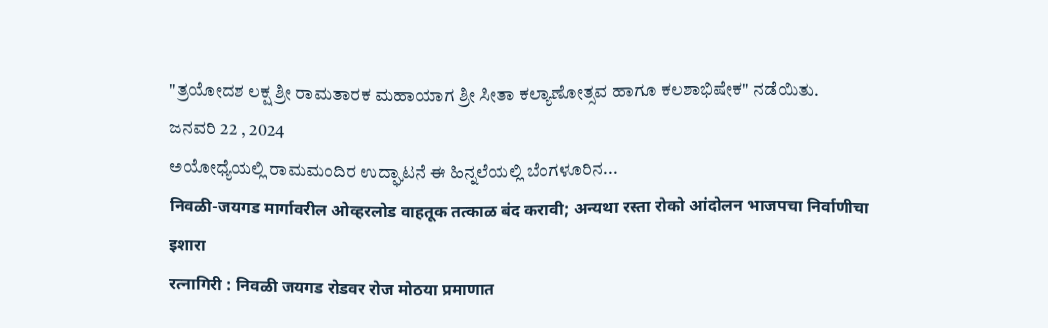"ತ್ರಯೋದಶ ಲಕ್ಷ ಶ್ರೀ ರಾಮತಾರಕ ಮಹಾಯಾಗ ಶ್ರೀ ಸೀತಾ ಕಲ್ಯಾಣೋತ್ಸವ ಹಾಗೂ ಕಲಶಾಭಿಷೇಕ" ನಡೆಯಿತು.
ಜನವರಿ 22 , 2024
ಅಯೋಧ್ಯೆಯಲ್ಲಿ ರಾಮಮಂದಿರ ಉದ್ಘಾಟನೆ ಈ ಹಿನ್ನಲೆಯಲ್ಲಿ ಬೆಂಗಳೂರಿನ...
निवळी-जयगड मार्गावरील ओव्हरलोड वाहतूक तत्काळ बंद करावी; अन्यथा रस्ता रोको आंदोलन भाजपचा निर्वाणीचा इशारा
रत्नागिरी : निवळी जयगड रोडवर रोज मोठया प्रमाणात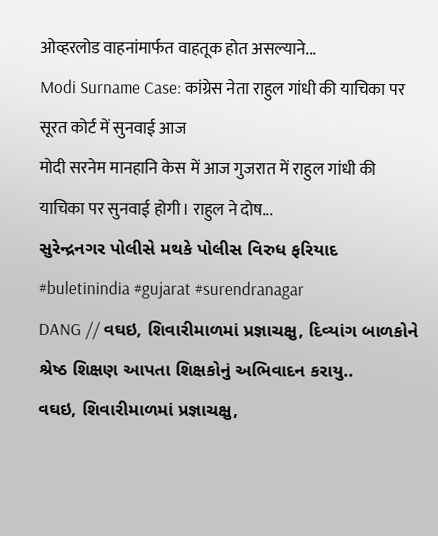ओव्हरलोड वाहनांमार्फत वाहतूक होत असल्याने...
Modi Surname Case: कांग्रेस नेता राहुल गांधी की याचिका पर सूरत कोर्ट में सुनवाई आज
मोदी सरनेम मानहानि केस में आज गुजरात में राहुल गांधी की याचिका पर सुनवाई होगी। राहुल ने दोष...
સુરેન્દ્રનગર પોલીસે મથકે પોલીસ વિરુધ ફરિયાદ
#buletinindia #gujarat #surendranagar
DANG // વઘઇ, શિવારીમાળમાં પ્રજ્ઞાચક્ષુ, દિવ્યાંગ બાળકોને શ્રેષ્ઠ શિક્ષણ આપતા શિક્ષકોનું અભિવાદન કરાયુ..
વઘઇ, શિવારીમાળમાં પ્રજ્ઞાચક્ષુ,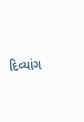દિવ્યાંગ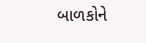બાળકોને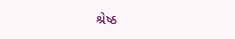શ્રેષ્ઠ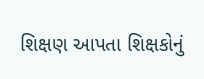શિક્ષણ આપતા શિક્ષકોનું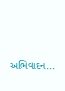અભિવાદન...